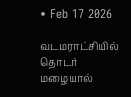• Feb 17 2026

வடமராட்சியில் தொடர் மழையால்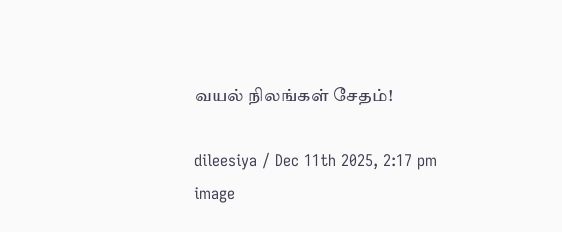வயல் நிலங்கள் சேதம்!

dileesiya / Dec 11th 2025, 2:17 pm
image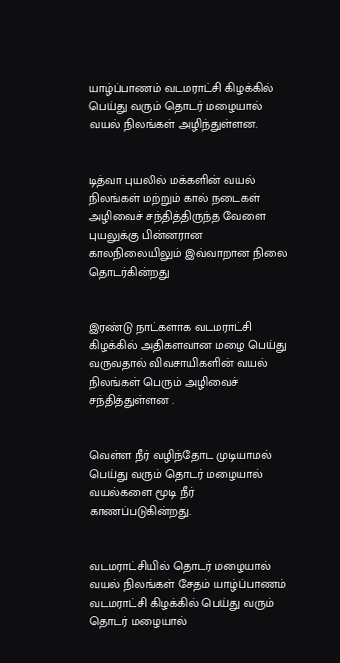யாழ்ப்பாணம் வடமராட்சி கிழக்கில் பெய்து வரும் தொடர் மழையால் வயல் நிலங்கள் அழிந்துள்ளன.


டித்வா புயலில் மக்களின் வயல் நிலங்கள் மற்றும் கால் நடைகள் அழிவைச் சந்தித்திருந்த வேளை புயலுக்கு பின்னரான காலநிலையிலும் இவ்வாறான நிலை தொடர்கின்றது


இரண்டு நாட்களாக வடமராட்சி கிழக்கில் அதிகளவான மழை பெய்து வருவதால் விவசாயிகளின் வயல் நிலங்கள் பெரும் அழிவைச் சந்தித்துள்ளன .


வெள்ள நீர் வழிந்தோட முடியாமல் பெய்து வரும் தொடர் மழையால் வயல்களை மூடி நீர் காணப்படுகின்றது.


வடமராட்சியில் தொடர் மழையால் வயல் நிலங்கள் சேதம் யாழ்ப்பாணம் வடமராட்சி கிழக்கில் பெய்து வரும் தொடர் மழையால்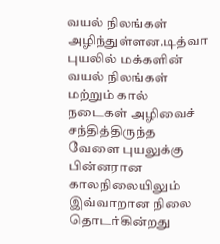வயல் நிலங்கள் அழிந்துள்ளன.டித்வா புயலில் மக்களின் வயல் நிலங்கள் மற்றும் கால் நடைகள் அழிவைச் சந்தித்திருந்த வேளை புயலுக்கு பின்னரான காலநிலையிலும் இவ்வாறான நிலை தொடர்கின்றது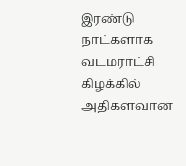இரண்டு நாட்களாக வடமராட்சி கிழக்கில் அதிகளவான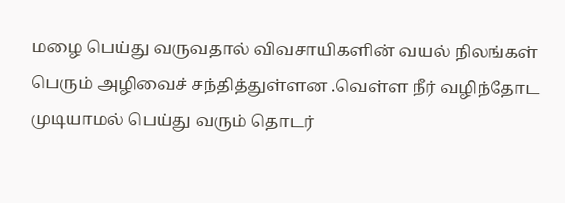மழை பெய்து வருவதால் விவசாயிகளின் வயல் நிலங்கள் பெரும் அழிவைச் சந்தித்துள்ளன .வெள்ள நீர் வழிந்தோட முடியாமல் பெய்து வரும் தொடர்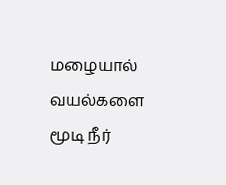மழையால் வயல்களை மூடி நீர்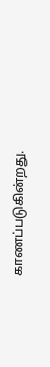காணப்படுகின்றது.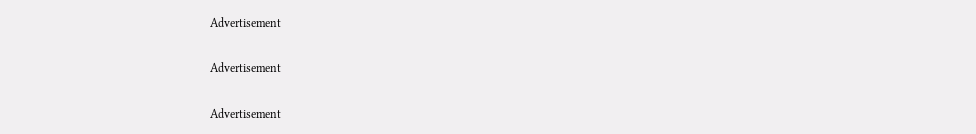Advertisement

Advertisement

Advertisement